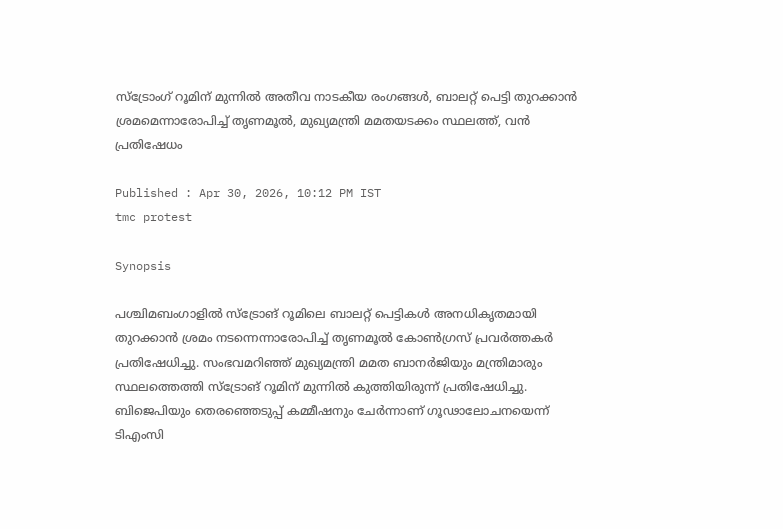സ്ട്രോംഗ് റൂമിന് മുന്നിൽ അതീവ നാടകീയ രംഗങ്ങൾ, ബാലറ്റ് പെട്ടി തുറക്കാൻ ശ്രമമെന്നാരോപിച്ച് തൃണമൂൽ, മുഖ്യമന്ത്രി മമതയടക്കം സ്ഥലത്ത്, വൻ പ്രതിഷേധം

Published : Apr 30, 2026, 10:12 PM IST
tmc protest

Synopsis

പശ്ചിമബംഗാളിൽ സ്ട്രോങ് റൂമിലെ ബാലറ്റ് പെട്ടികൾ അനധികൃതമായി തുറക്കാൻ ശ്രമം നടന്നെന്നാരോപിച്ച് തൃണമൂൽ കോൺഗ്രസ് പ്രവർത്തകർ പ്രതിഷേധിച്ചു. സംഭവമറിഞ്ഞ് മുഖ്യമന്ത്രി മമത ബാനർജിയും മന്ത്രിമാരും സ്ഥലത്തെത്തി സ്ട്രോങ് റൂമിന് മുന്നിൽ കുത്തിയിരുന്ന് പ്രതിഷേധിച്ചു. ബിജെപിയും തെരഞ്ഞെടുപ്പ് കമ്മീഷനും ചേർന്നാണ് ഗൂഢാലോചനയെന്ന് ടിഎംസി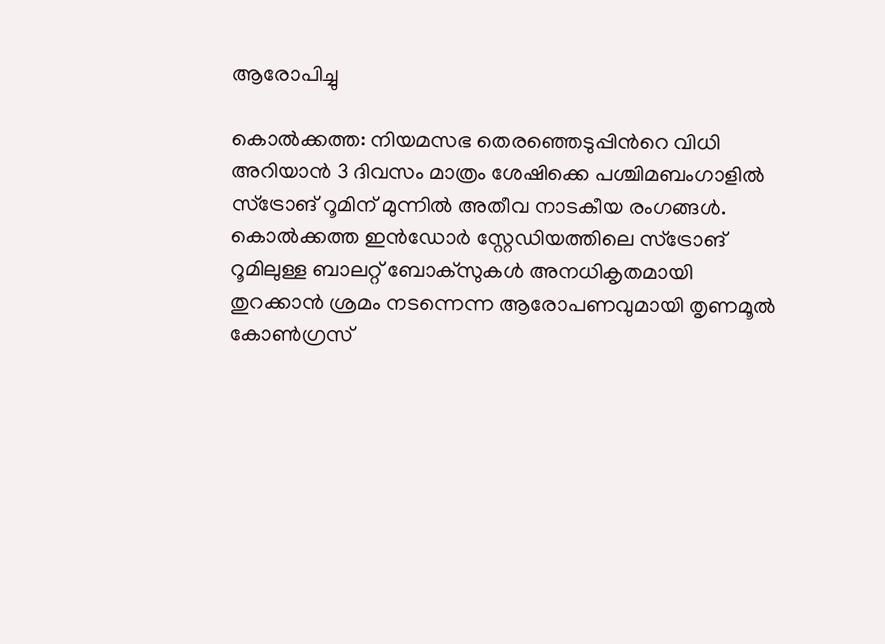ആരോപിച്ചു

കൊൽക്കത്ത: നിയമസഭ തെരഞ്ഞെടുപ്പിന്‍റെ വിധി അറിയാൻ 3 ദിവസം മാത്രം ശേഷിക്കെ പശ്ചിമബംഗാളിൽ സ്ട്രോങ് റൂമിന് മുന്നിൽ അതീവ നാടകീയ രംഗങ്ങൾ. കൊൽക്കത്ത ഇൻഡോർ സ്റ്റേഡിയത്തിലെ സ്ട്രോങ് റൂമിലുള്ള ബാലറ്റ് ബോക്സുകൾ അനധികൃതമായി തുറക്കാൻ ശ്രമം നടന്നെന്ന ആരോപണവുമായി തൃണമൂൽ കോൺഗ്രസ്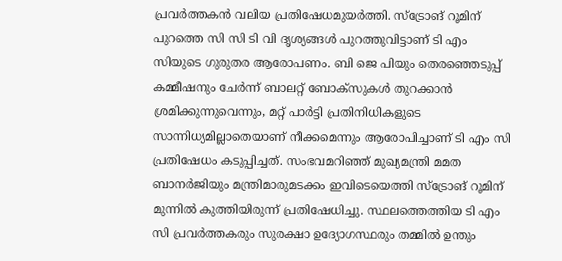പ്രവർത്തകൻ വലിയ പ്രതിഷേധമുയർത്തി. സ്ട്രോങ് റൂമിന് പുറത്തെ സി സി ടി വി ദൃശ്യങ്ങൾ പുറത്തുവിട്ടാണ് ടി എം സിയുടെ ഗുരുതര ആരോപണം. ബി ജെ പിയും തെരഞ്ഞെടുപ്പ് കമ്മീഷനും ചേർന്ന് ബാലറ്റ് ബോക്സുകൾ തുറക്കാൻ ശ്രമിക്കുന്നുവെന്നും, മറ്റ് പാർട്ടി പ്രതിനിധികളുടെ സാന്നിധ്യമില്ലാതെയാണ് നീക്കമെന്നും ആരോപിച്ചാണ് ടി എം സി പ്രതിഷേധം കടുപ്പിച്ചത്. സംഭവമറിഞ്ഞ് മുഖ്യമന്ത്രി മമത ബാനർജിയും മന്ത്രിമാരുമടക്കം ഇവിടെയെത്തി സ്ട്രോങ് റൂമിന് മുന്നിൽ കുത്തിയിരുന്ന് പ്രതിഷേധിച്ചു. സ്ഥലത്തെത്തിയ ടി എം സി പ്രവർത്തകരും സുരക്ഷാ ഉദ്യോഗസ്ഥരും തമ്മിൽ ഉന്തും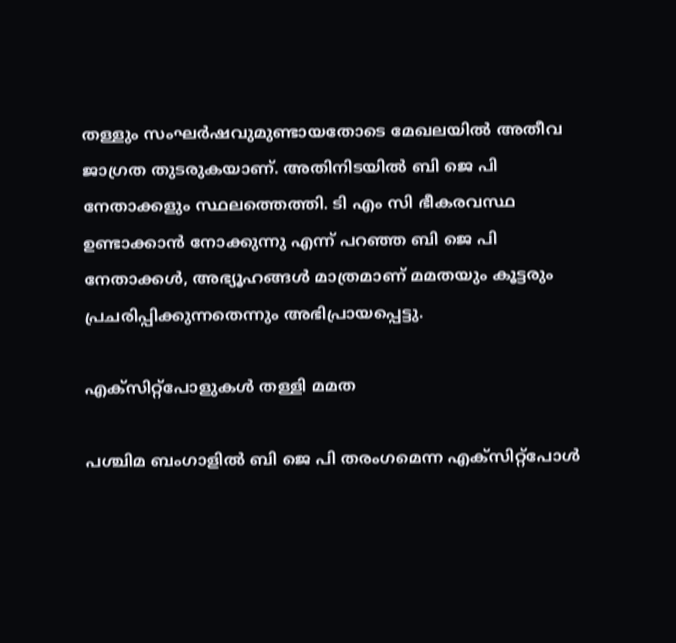തള്ളും സംഘർഷവുമുണ്ടായതോടെ മേഖലയിൽ അതീവ ജാഗ്രത തുടരുകയാണ്. അതിനിടയിൽ ബി ജെ പി നേതാക്കളും സ്ഥലത്തെത്തി. ടി എം സി ഭീകരവസ്ഥ ഉണ്ടാക്കാൻ നോക്കുന്നു എന്ന് പറഞ്ഞ ബി ജെ പി നേതാക്കൾ, അഭ്യൂഹങ്ങൾ മാത്രമാണ് മമതയും കൂട്ടരും പ്രചരിപ്പിക്കുന്നതെന്നും അഭിപ്രായപ്പെട്ടു.

എക്സിറ്റ്പോളുകൾ തള്ളി മമത

പശ്ചിമ ബംഗാളിൽ ബി ജെ പി തരംഗമെന്ന എക്സിറ്റ്പോൾ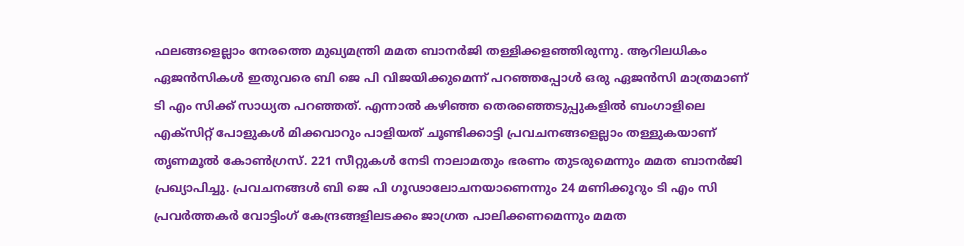ഫലങ്ങളെല്ലാം നേരത്തെ മുഖ്യമന്ത്രി മമത ബാനർജി തള്ളിക്കളഞ്ഞിരുന്നു. ആറിലധികം ഏജൻസികൾ ഇതുവരെ ബി ജെ പി വിജയിക്കുമെന്ന് പറഞ്ഞപ്പോൾ ഒരു ഏജൻസി മാത്രമാണ് ടി എം സിക്ക് സാധ്യത പറഞ്ഞത്. എന്നാൽ കഴിഞ്ഞ തെരഞ്ഞെടുപ്പുകളിൽ ബംഗാളിലെ എക്സിറ്റ് പോളുകൾ മിക്കവാറും പാളിയത് ചൂണ്ടിക്കാട്ടി പ്രവചനങ്ങളെല്ലാം തള്ളുകയാണ് തൃണമൂൽ കോൺഗ്രസ്. 221 സീറ്റുകൾ നേടി നാലാമതും ഭരണം തുടരുമെന്നും മമത ബാനർജി പ്രഖ്യാപിച്ചു. പ്രവചനങ്ങൾ ബി ജെ പി ഗൂഢാലോചനയാണെന്നും 24 മണിക്കൂറും ടി എം സി പ്രവർത്തകർ വോട്ടിംഗ് കേന്ദ്രങ്ങളിലടക്കം ജാഗ്രത പാലിക്കണമെന്നും മമത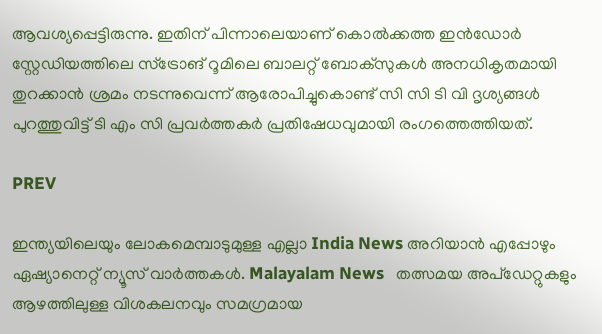ആവശ്യപ്പെട്ടിരുന്നു. ഇതിന് പിന്നാലെയാണ് കൊൽക്കത്ത ഇൻഡോർ സ്റ്റേഡിയത്തിലെ സ്ട്രോങ് റൂമിലെ ബാലറ്റ് ബോക്സുകൾ അനധികൃതമായി തുറക്കാൻ ശ്രമം നടന്നുവെന്ന് ആരോപിച്ചുകൊണ്ട് സി സി ടി വി ദൃശ്യങ്ങൾ പുറത്തുവിട്ട് ടി എം സി പ്രവർത്തകർ പ്രതിഷേധവുമായി രംഗത്തെത്തിയത്.

PREV

ഇന്ത്യയിലെയും ലോകമെമ്പാടുമുള്ള എല്ലാ India News അറിയാൻ എപ്പോഴും ഏഷ്യാനെറ്റ് ന്യൂസ് വാർത്തകൾ. Malayalam News   തത്സമയ അപ്‌ഡേറ്റുകളും ആഴത്തിലുള്ള വിശകലനവും സമഗ്രമായ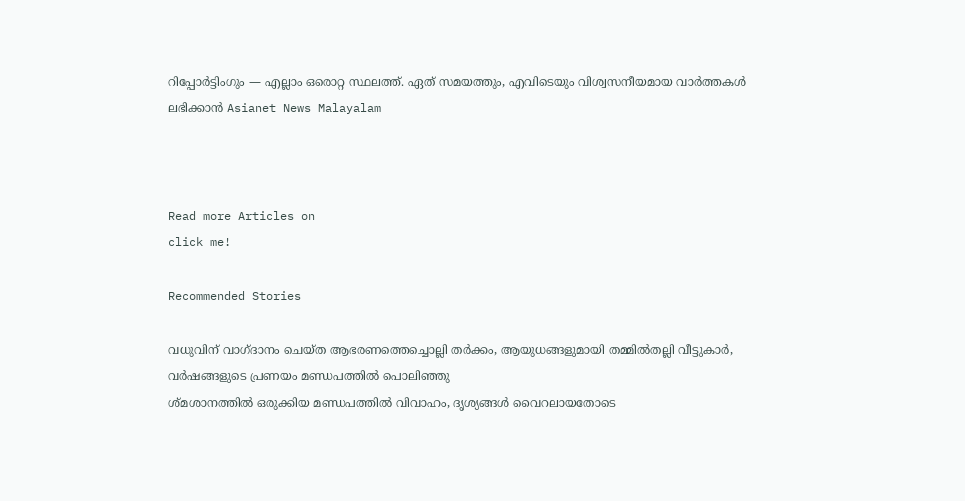റിപ്പോർട്ടിംഗും — എല്ലാം ഒരൊറ്റ സ്ഥലത്ത്. ഏത് സമയത്തും, എവിടെയും വിശ്വസനീയമായ വാർത്തകൾ ലഭിക്കാൻ Asianet News Malayalam



Read more Articles on
click me!

Recommended Stories

വധുവിന് വാഗ്ദാനം ചെയ്ത ആഭരണത്തെച്ചൊല്ലി തർക്കം, ആയുധങ്ങളുമായി തമ്മിൽതല്ലി വീട്ടുകാർ, വർഷങ്ങളുടെ പ്രണയം മണ്ഡപത്തിൽ പൊലിഞ്ഞു
ശ്മശാനത്തിൽ ഒരുക്കിയ മണ്ഡപത്തിൽ വിവാഹം, ദൃശ്യങ്ങൾ വൈറലായതോടെ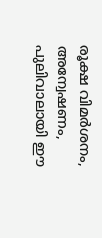രൂക്ഷ വിമർശനം, അന്വേഷണം, പുലിവാലായി ഈ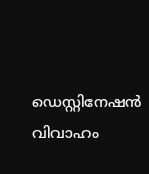ഡെസ്റ്റിനേഷൻ വിവാഹം